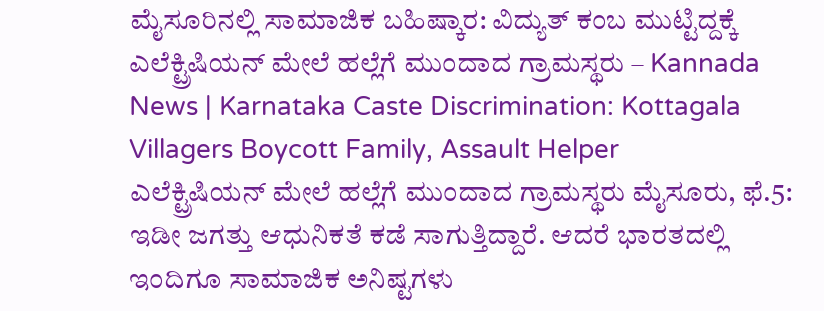ಮೈಸೂರಿನಲ್ಲಿ ಸಾಮಾಜಿಕ ಬಹಿಷ್ಕಾರ: ವಿದ್ಯುತ್ ಕಂಬ ಮುಟ್ಟಿದ್ದಕ್ಕೆ ಎಲೆಕ್ಟ್ರಿಷಿಯನ್ ಮೇಲೆ ಹಲ್ಲೆಗೆ ಮುಂದಾದ ಗ್ರಾಮಸ್ಥರು – Kannada News | Karnataka Caste Discrimination: Kottagala Villagers Boycott Family, Assault Helper
ಎಲೆಕ್ಟ್ರಿಷಿಯನ್ ಮೇಲೆ ಹಲ್ಲೆಗೆ ಮುಂದಾದ ಗ್ರಾಮಸ್ಥರು ಮೈಸೂರು, ಫೆ.5: ಇಡೀ ಜಗತ್ತು ಆಧುನಿಕತೆ ಕಡೆ ಸಾಗುತ್ತಿದ್ದಾರೆ. ಆದರೆ ಭಾರತದಲ್ಲಿ ಇಂದಿಗೂ ಸಾಮಾಜಿಕ ಅನಿಷ್ಟಗಳು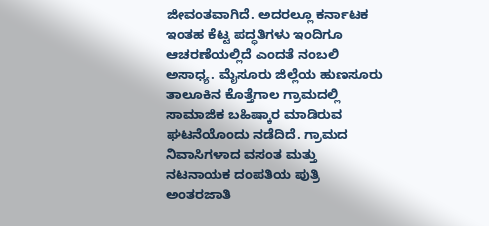ಜೀವಂತವಾಗಿದೆ. ಅದರಲ್ಲೂ ಕರ್ನಾಟಕ ಇಂತಹ ಕೆಟ್ಟ ಪದ್ಧತಿಗಳು ಇಂದಿಗೂ ಆಚರಣೆಯಲ್ಲಿದೆ ಎಂದತೆ ನಂಬಲಿ ಅಸಾಧ್ಯ. ಮೈಸೂರು ಜಿಲ್ಲೆಯ ಹುಣಸೂರು ತಾಲೂಕಿನ ಕೊತ್ತೆಗಾಲ ಗ್ರಾಮದಲ್ಲಿ ಸಾಮಾಜಿಕ ಬಹಿಷ್ಕಾರ ಮಾಡಿರುವ ಘಟನೆಯೊಂದು ನಡೆದಿದೆ. ಗ್ರಾಮದ ನಿವಾಸಿಗಳಾದ ವಸಂತ ಮತ್ತು ನಟನಾಯಕ ದಂಪತಿಯ ಪುತ್ರಿ ಅಂತರಜಾತಿ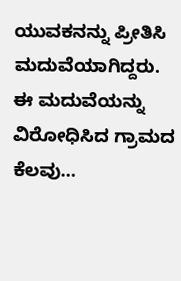ಯುವಕನನ್ನು ಪ್ರೀತಿಸಿ ಮದುವೆಯಾಗಿದ್ದರು. ಈ ಮದುವೆಯನ್ನು ವಿರೋಧಿಸಿದ ಗ್ರಾಮದ ಕೆಲವು…